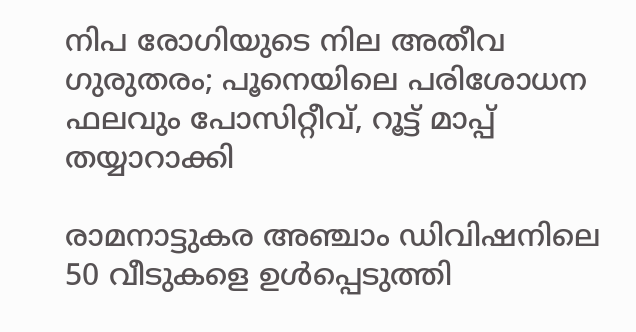നിപ രോഗിയുടെ നില അതീവ ഗുരുതരം; പൂനെയിലെ പരിശോധന ഫലവും പോസിറ്റീവ്, റൂട്ട് മാപ്പ് തയ്യാറാക്കി

രാമനാട്ടുകര അഞ്ചാം ഡിവിഷനിലെ 50 വീടുകളെ ഉള്‍പ്പെടുത്തി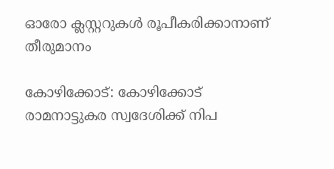ഓരോ ക്ലസ്റ്ററുകള്‍ രൂപീകരിക്കാനാണ് തീരുമാനം

കോഴിക്കോട്: കോഴിക്കോട് രാമനാട്ടുകര സ്വദേശിക്ക് നിപ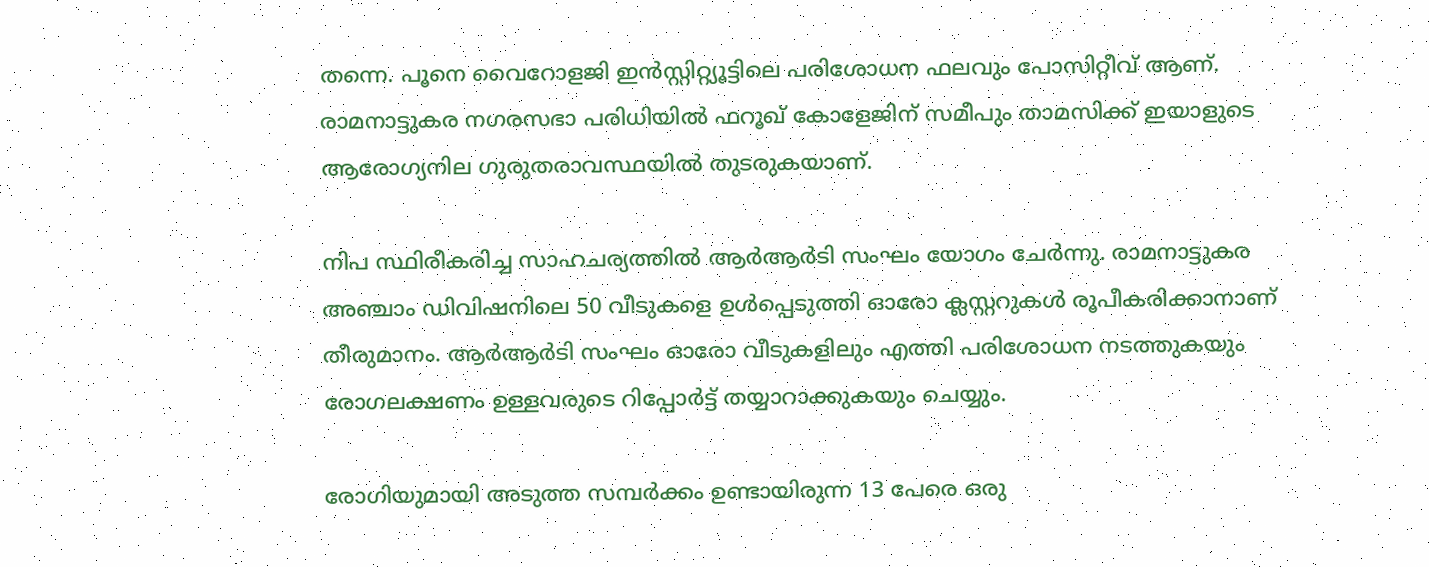തന്നെ. പൂനെ വൈറോളജി ഇന്‍സ്റ്റിറ്റ്യൂട്ടിലെ പരിശോധന ഫലവും പോസിറ്റീവ് ആണ്. രാമനാട്ടുകര നഗരസഭാ പരിധിയില്‍ ഫറൂഖ് കോളേജിന് സമീപും താമസിക്ക് ഇയാളുടെ ആരോഗ്യനില ഗുരുതരാവസ്ഥയില്‍ തുടരുകയാണ്.

നിപ സ്ഥിരീകരിച്ച സാഹചര്യത്തില്‍ ആര്‍ആര്‍ടി സംഘം യോഗം ചേര്‍ന്നു. രാമനാട്ടുകര അഞ്ചാം ഡിവിഷനിലെ 50 വീടുകളെ ഉള്‍പ്പെടുത്തി ഓരോ ക്ലസ്റ്ററുകള്‍ രൂപീകരിക്കാനാണ് തീരുമാനം. ആര്‍ആര്‍ടി സംഘം ഓരോ വീടുകളിലും എത്തി പരിശോധന നടത്തുകയും രോഗലക്ഷണം ഉള്ളവരുടെ റിപ്പോര്‍ട്ട് തയ്യാറാക്കുകയും ചെയ്യും.

രോഗിയുമായി അടുത്ത സമ്പര്‍ക്കം ഉണ്ടായിരുന്ന 13 പേരെ ഒരു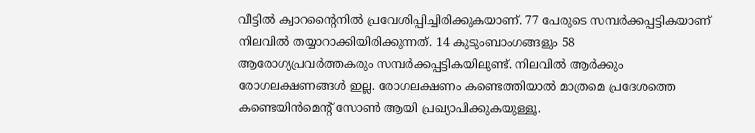വീട്ടില്‍ ക്വാറന്റൈനില്‍ പ്രവേശിപ്പിച്ചിരിക്കുകയാണ്. 77 പേരുടെ സമ്പര്‍ക്കപ്പട്ടികയാണ് നിലവില്‍ തയ്യാറാക്കിയിരിക്കുന്നത്. 14 കുടുംബാംഗങ്ങളും 58 ആരോഗ്യപ്രവര്‍ത്തകരും സമ്പര്‍ക്കപ്പട്ടികയിലുണ്ട്. നിലവില്‍ ആര്‍ക്കും രോഗലക്ഷണങ്ങള്‍ ഇല്ല. രോഗലക്ഷണം കണ്ടെത്തിയാല്‍ മാത്രമെ പ്രദേശത്തെ കണ്ടെയിന്‍മെന്റ് സോണ്‍ ആയി പ്രഖ്യാപിക്കുകയുള്ളൂ.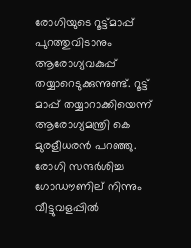രോഗിയുടെ റൂട്ട്മാപ്പ് പുറത്തുവിടാനും ആരോഗ്യവകുപ്പ് തയ്യാറെടുക്കുന്നുണ്ട്. റൂട്ട് മാപ്പ് തയ്യാറാക്കിയെന്ന് ആരോഗ്യമന്ത്രി കെ മുരളീധരന്‍ പറഞ്ഞു. രോഗി സന്ദര്‍ശിച്ച ഗോഡൗണില് നിന്നും വീട്ടുവളപ്പില്‍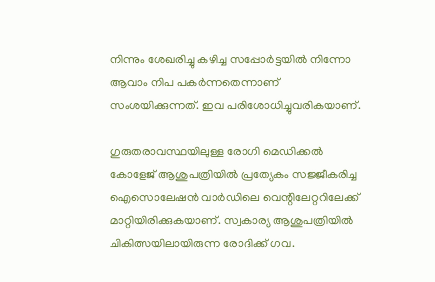നിന്നും ശേഖരിച്ചു കഴിച്ച സപ്പോര്‍ട്ടയില്‍ നിന്നോ ആവാം നിപ പകര്‍ന്നതെന്നാണ് സംശയിക്കുന്നത്. ഇവ പരിശോധിച്ചുവരികയാണ്.

ഗുരുതരാവസ്ഥയിലുള്ള രോഗി മെഡിക്കല്‍ കോളേജ് ആശുപത്രിയില്‍ പ്രത്യേകം സജ്ജീകരിച്ച ഐസൊലേഷന്‍ വാര്‍ഡിലെ വെന്റിലേറ്ററിലേക്ക് മാറ്റിയിരിക്കുകയാണ്. സ്വകാര്യ ആശുപത്രിയില്‍ ചികിത്സയിലായിരുന്ന രോദിക്ക് ഗവ.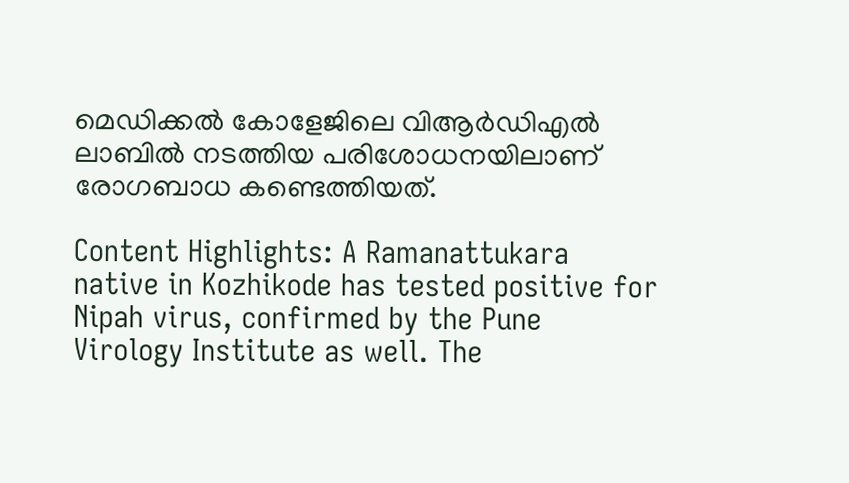മെഡിക്കല്‍ കോളേജിലെ വിആര്‍ഡിഎല്‍ ലാബില്‍ നടത്തിയ പരിശോധനയിലാണ് രോഗബാധ കണ്ടെത്തിയത്.

Content Highlights: A Ramanattukara native in Kozhikode has tested positive for Nipah virus, confirmed by the Pune Virology Institute as well. The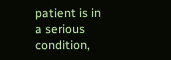patient is in a serious condition,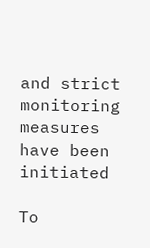and strict monitoring measures have been initiated

To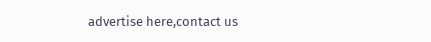advertise here,contact us